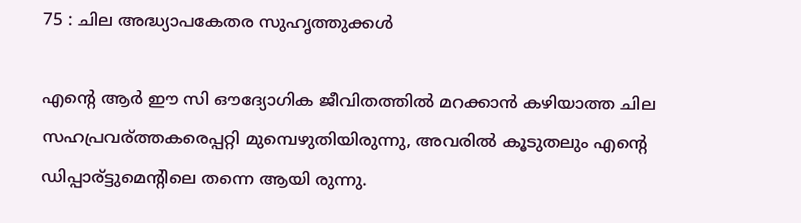75 : ചില അദ്ധ്യാപകേതര സുഹൃത്തുക്കള്‍

എന്റെ ആര്‍ ഈ സി ഔദ്യോഗിക ജീവിതത്തില്‍ മറക്കാന്‍ കഴിയാത്ത ചില സഹപ്രവര്ത്തകരെപ്പറ്റി മുമ്പെഴുതിയിരുന്നു, അവരില്‍ കൂടുതലും എന്റെ ഡിപ്പാര്ട്ടുമെന്റിലെ തന്നെ ആയി രുന്നു.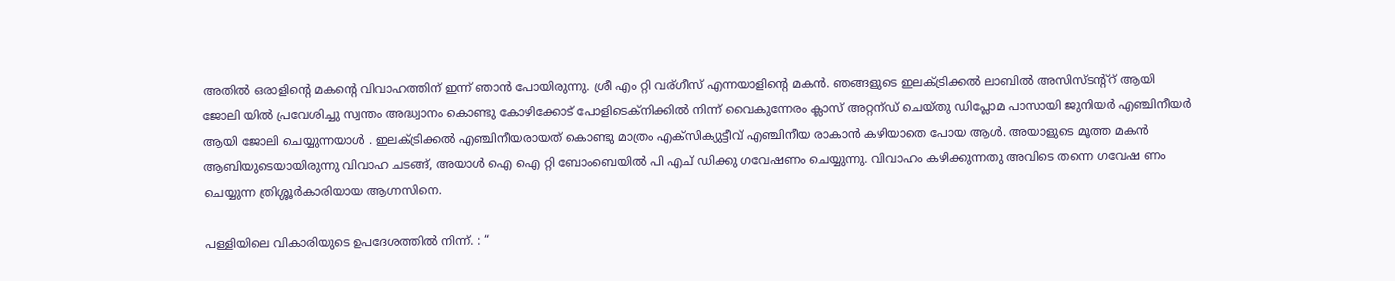അതില്‍ ഒരാളിന്റെ മകന്റെ വിവാഹത്തിന് ഇന്ന് ഞാന്‍ പോയിരുന്നു. ശ്രീ എം റ്റി വര്ഗീസ് എന്നയാളിന്റെ മകന്‍. ഞങ്ങളുടെ ഇലക്ട്രിക്കല്‍ ലാബില്‍ അസിസ്ടന്റ്റ് ആയി ജോലി യില്‍ പ്രവേശിച്ചു സ്വന്തം അദ്ധ്വാനം കൊണ്ടു കോഴിക്കോട് പോളിടെക്നിക്കില്‍ നിന്ന് വൈകുന്നേരം ക്ലാസ് അറ്റന്ഡ് ചെയ്തു ഡിപ്ലോമ പാസായി ജുനിയര്‍ എഞ്ചിനീയര്‍ ആയി ജോലി ചെയ്യുന്നയാള്‍ . ഇലക്ട്രിക്കല്‍ എഞ്ചിനീയരായത് കൊണ്ടു മാത്രം എക്സിക്യുട്ടീവ്‌ എഞ്ചിനീയ രാകാന്‍ കഴിയാതെ പോയ ആള്‍. അയാളുടെ മൂത്ത മകന്‍ ആബിയുടെയായിരുന്നു വിവാഹ ചടങ്ങ്, അയാള്‍ ഐ ഐ റ്റി ബോംബെയില്‍ പി എച് ഡിക്കു ഗവേഷണം ചെയ്യുന്നു. വിവാഹം കഴിക്കുന്നതു അവിടെ തന്നെ ഗവേഷ ണം ചെയ്യുന്ന ത്രിശ്ശൂര്‍കാരിയായ ആഗ്നസിനെ.

പള്ളിയിലെ വികാരിയുടെ ഉപദേശത്തില്‍ നിന്ന്. : “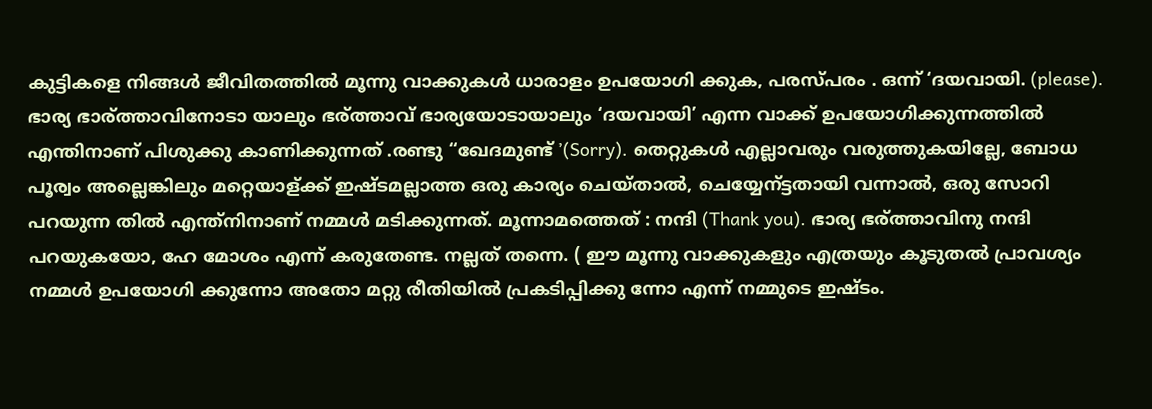കുട്ടികളെ നിങ്ങള്‍ ജീവിതത്തില്‍ മൂന്നു വാക്കുകള്‍ ധാരാളം ഉപയോഗി ക്കുക, പരസ്പരം . ഒന്ന് ‘ദയവായി. (please). ഭാര്യ ഭാര്ത്താവിനോടാ യാലും ഭര്ത്താവ് ഭാര്യയോടായാലും ‘ദയവായി’ എന്ന വാക്ക് ഉപയോഗിക്കുന്നത്തില്‍ എന്തിനാണ് പിശുക്കു കാണിക്കുന്നത് .രണ്ടു “ഖേദമുണ്ട് ’(Sorry). തെറ്റുകള്‍ എല്ലാവരും വരുത്തുകയില്ലേ, ബോധ പൂര്വം അല്ലെങ്കിലും മറ്റെയാള്ക്ക് ഇഷ്ടമല്ലാത്ത ഒരു കാര്യം ചെയ്‌താല്‍, ചെയ്യേന്ട്ടതായി വന്നാല്‍, ഒരു സോറി പറയുന്ന തില്‍ എന്ത്നിനാണ് നമ്മള്‍ മടിക്കുന്നത്. മൂന്നാമത്തെത് : നന്ദി (Thank you). ഭാര്യ ഭര്ത്താവിനു നന്ദി പറയുകയോ, ഹേ മോശം എന്ന് കരുതേണ്ട. നല്ലത് തന്നെ. ( ഈ മൂന്നു വാക്കുകളും എത്രയും കൂടുതല്‍ പ്രാവശ്യം നമ്മള്‍ ഉപയോഗി ക്കുന്നോ അതോ മറ്റു രീതിയില്‍ പ്രകടിപ്പിക്കു ന്നോ എന്ന് നമ്മുടെ ഇഷ്ടം.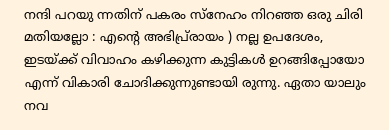നന്ദി പറയു ന്നതിന് പകരം സ്നേഹം നിറഞ്ഞ ഒരു ചിരി മതിയല്ലോ : എന്റെ അഭിപ്ര്രായം ) നല്ല ഉപദേശം, ഇടയ്ക്ക് വിവാഹം കഴിക്കുന്ന കുട്ടികള്‍ ഉറങ്ങിപ്പോയോ എന്ന് വികാരി ചോദിക്കുന്നുണ്ടായി രുന്നു. ഏതാ യാലും നവ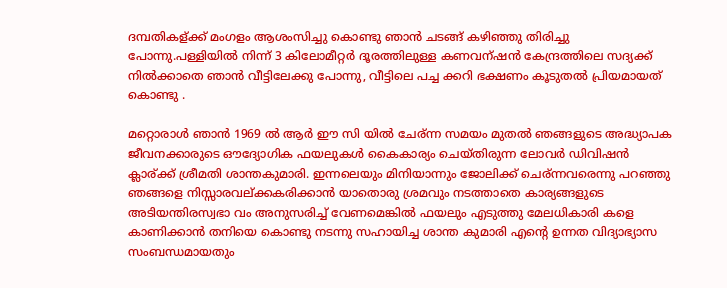ദമ്പതികള്ക്ക് മംഗളം ആശംസിച്ചു കൊണ്ടു ഞാന്‍ ചടങ്ങ് കഴിഞ്ഞു തിരിച്ചു പോന്നു.പള്ളിയില്‍ നിന്ന് 3 കിലോമീറ്റര്‍ ദൂരത്തിലുള്ള കണവന്ഷന്‍ കേന്ദ്രത്തിലെ സദ്യക്ക് നില്‍ക്കാതെ ഞാന്‍ വീട്ടിലേക്കു പോന്നു, വീട്ടിലെ പച്ച ക്കറി ഭക്ഷണം കൂടുതല്‍ പ്രിയമായത് കൊണ്ടു .

മറ്റൊരാള്‍ ഞാന്‍ 1969 ല്‍ ആര്‍ ഈ സി യില്‍ ചേര്ന്ന സമയം മുതല്‍ ഞങ്ങളുടെ അദ്ധ്യാപക ജീവനക്കാരുടെ ഔദ്യോഗിക ഫയലുകള്‍ കൈകാര്യം ചെയ്തിരുന്ന ലോവര്‍ ഡിവിഷന്‍ ക്ലാര്ക്ക് ശ്രീമതി ശാന്തകുമാരി. ഇന്നലെയും മിനിയാന്നും ജോലിക്ക് ചെര്ന്നവരെന്നു പറഞ്ഞു ഞങ്ങളെ നിസ്സാരവല്ക്കകരിക്കാന്‍ യാതൊരു ശ്രമവും നടത്താതെ കാര്യങ്ങളുടെ അടിയന്തിരസ്വഭാ വം അനുസരിച്ച് വേണമെങ്കില്‍ ഫയലും എടുത്തു മേലധികാരി കളെ കാണിക്കാന്‍ തനിയെ കൊണ്ടു നടന്നു സഹായിച്ച ശാന്ത കുമാരി എന്റെ ഉന്നത വിദ്യാഭ്യാസ സംബന്ധമായതും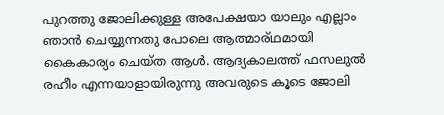പുറത്തു ജോലിക്കുള്ള അപേക്ഷയാ യാലും എല്ലാം ഞാന്‍ ചെയ്യുന്നതു പോലെ ആത്മാര്ഥമായി കൈകാര്യം ചെയ്ത ആള്‍. ആദ്യകാലത്ത് ഫസലുല്‍ രഹീം എന്നയാളായിരുന്നു അവരുടെ കൂടെ ജോലി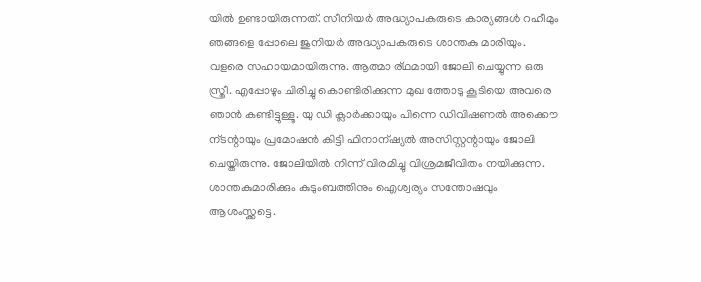യില്‍ ഉണ്ടായിരുന്നത്. സീനിയര്‍ അദ്ധ്യാപകരുടെ കാര്യങ്ങള്‍ റഹീമും ഞങ്ങളെ പ്പോലെ ജുനിയര്‍ അദ്ധ്യാപകരുടെ ശാന്തകു മാരിയും. വളരെ സഹായമായിരുന്നു. ആത്മാ ര്ഥമായി ജോലി ചെയ്യുന്ന ഒരു സ്ത്രീ. എപ്പോഴും ചിരിച്ചു കൊണ്ടിരിക്കുന്ന മുഖ ത്തോടു കൂടിയെ അവരെ ഞാന്‍ കണ്ടിട്ടുള്ളൂ. യു ഡി ക്ലാര്‍ക്കായും പിന്നെ ഡിവിഷണല്‍ അക്കൌ ന്ടന്റായും പ്രമോഷന്‍ കിട്ടി ഫിനാന്ഷ്യല്‍ അസിസ്റ്റന്റായും ജോലി ചെയ്തിരുന്നു. ജോലിയില്‍ നിന്ന് വിരമിച്ചു വിശ്രമജീവിതം നയിക്കുന്ന. ശാന്തകുമാരിക്കും കുടുംബത്തിനും ഐശ്വര്യം സന്തോഷവും ആശംസ്ക്കട്ടെ.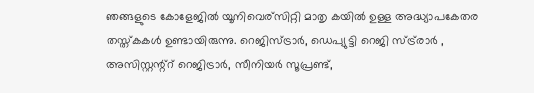ഞങ്ങളുടെ കോളേജില്‍ യൂനിവെര്സിറ്റി മാതൃ കയില്‍ ഉള്ള അദ്ധ്യാപകേതര തസ്ത്കകള്‍ ഉണ്ടായിരുന്നു. റെജിസ്ട്രാര്‍, ഡെപ്യുട്ടി റെജി സ്ട്ര്രാര്‍ , അസിസ്റ്റന്റ്റ് റെജിട്രാര്‍, സീനിയര്‍ സൂപ്രണ്ട്,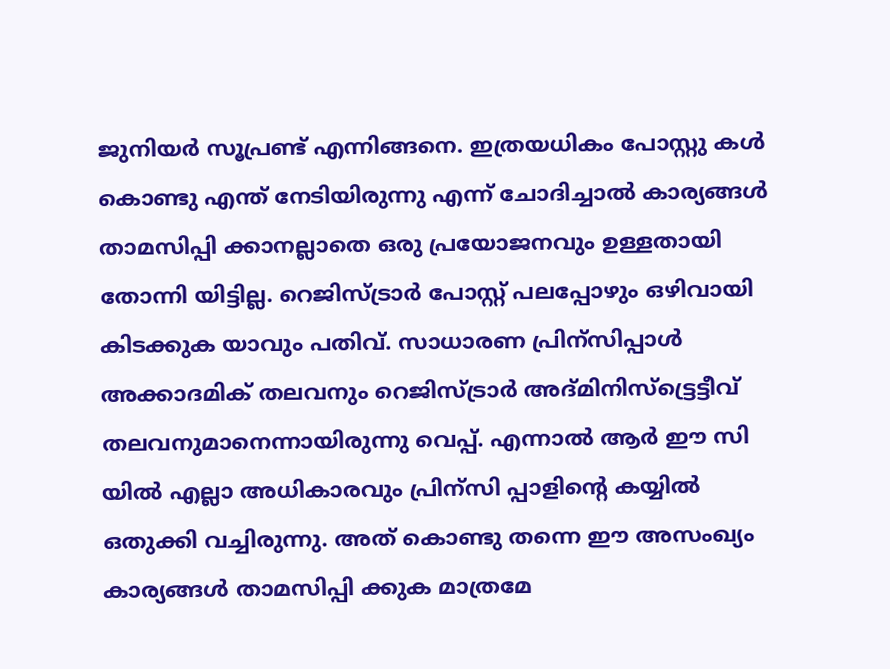ജുനിയര്‍ സൂപ്രണ്ട് എന്നിങ്ങനെ. ഇത്രയധികം പോസ്റ്റു കള്‍ കൊണ്ടു എന്ത് നേടിയിരുന്നു എന്ന് ചോദിച്ചാല്‍ കാര്യങ്ങള്‍ താമസിപ്പി ക്കാനല്ലാതെ ഒരു പ്രയോജനവും ഉള്ളതായി തോന്നി യിട്ടില്ല. റെജിസ്ട്രാര്‍ പോസ്റ്റ് പലപ്പോഴും ഒഴിവായി കിടക്കുക യാവും പതിവ്. സാധാരണ പ്രിന്സിപ്പാള്‍ അക്കാദമിക് തലവനും റെജിസ്ട്രാര്‍ അദ്മിനിസ്ട്ട്രെട്ടീവ് തലവനുമാനെന്നായിരുന്നു വെപ്പ്. എന്നാല്‍ ആര്‍ ഈ സി യില്‍ എല്ലാ അധികാരവും പ്രിന്സി പ്പാളിന്റെ കയ്യില്‍ ഒതുക്കി വച്ചിരുന്നു. അത് കൊണ്ടു തന്നെ ഈ അസംഖ്യം കാര്യങ്ങള്‍ താമസിപ്പി ക്കുക മാത്രമേ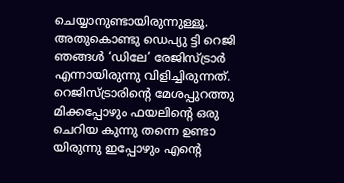ചെയ്യാനുണ്ടായിരുന്നുള്ളൂ. അതുകൊണ്ടു ഡെപ്യു ട്ടി റെജി ഞങ്ങള്‍ ‘ഡിലേ’ രേജിസ്ട്രാര്‍ എന്നായിരുന്നു വിളിച്ചിരുന്നത്‌. റെജിസ്ട്രാരിന്റെ മേശപ്പുറത്തു മിക്കപ്പോഴും ഫയലിന്റെ ഒരു ചെറിയ കുന്നു തന്നെ ഉണ്ടാ യിരുന്നു ഇപ്പോഴും എന്റെ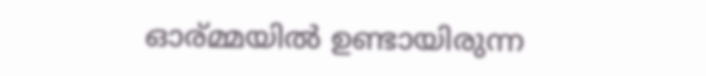ഓര്മ്മയില്‍ ഉണ്ടായിരുന്ന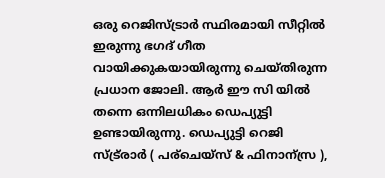ഒരു റെജിസ്ട്രാര്‍ സ്ഥിരമായി സീറ്റില്‍ ഇരുന്നു ഭഗദ് ഗീത വായിക്കുകയായിരുന്നു ചെയ്തിരുന്ന പ്രധാന ജോലി. ആര്‍ ഈ സി യില്‍ തന്നെ ഒന്നിലധികം ഡെപ്യുട്ടി ഉണ്ടായിരുന്നു. ഡെപ്യുട്ടി റെജി സ്ട്ര്രാര്‍ ( പര്ചെയ്സ് & ഫിനാന്സ്ര ),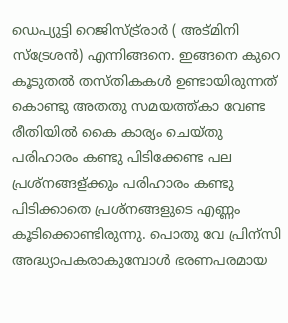ഡെപ്യുട്ടി റെജിസ്ട്ര്രാര്‍ ( അട്മിനി സ്ട്രേശന്‍) എന്നിങ്ങനെ. ഇങ്ങനെ കുറെ കൂടുതല്‍ തസ്തികകള്‍ ഉണ്ടായിരുന്നത് കൊണ്ടു അതതു സമയത്ത്കാ വേണ്ട രീതിയില്‍ കൈ കാര്യം ചെയ്തു പരിഹാരം കണ്ടു പിടിക്കേണ്ട പല പ്രശ്നങ്ങള്ക്കും പരിഹാരം കണ്ടു പിടിക്കാതെ പ്രശ്നങ്ങളുടെ എണ്ണം കൂടിക്കൊണ്ടിരുന്നു. പൊതു വേ പ്രിന്സി അദ്ധ്യാപകരാകുമ്പോള്‍ ഭരണപരമായ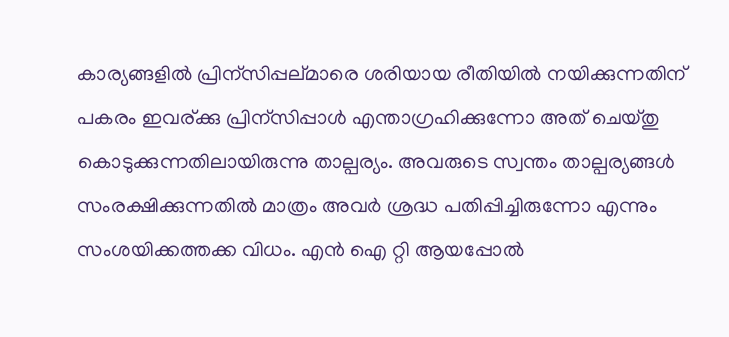കാര്യങ്ങളില്‍ പ്രിന്സിപ്പല്മാരെ ശരിയായ രീതിയില്‍ നയിക്കുന്നതിന് പകരം ഇവര്ക്കു പ്രിന്സിപ്പാള്‍ എന്താഗ്രഹിക്കുന്നോ അത് ചെയ്തു കൊടുക്കുന്നതിലായിരുന്നു താല്പര്യം. അവരുടെ സ്വന്തം താല്പര്യങ്ങള്‍ സംരക്ഷിക്കുന്നതില്‍ മാത്രം അവര്‍ ശ്രദ്ധ പതിപ്പിച്ചിരുന്നോ എന്നും സംശയിക്കത്തക്ക വിധം. എന്‍ ഐ റ്റി ആയപ്പോല്‍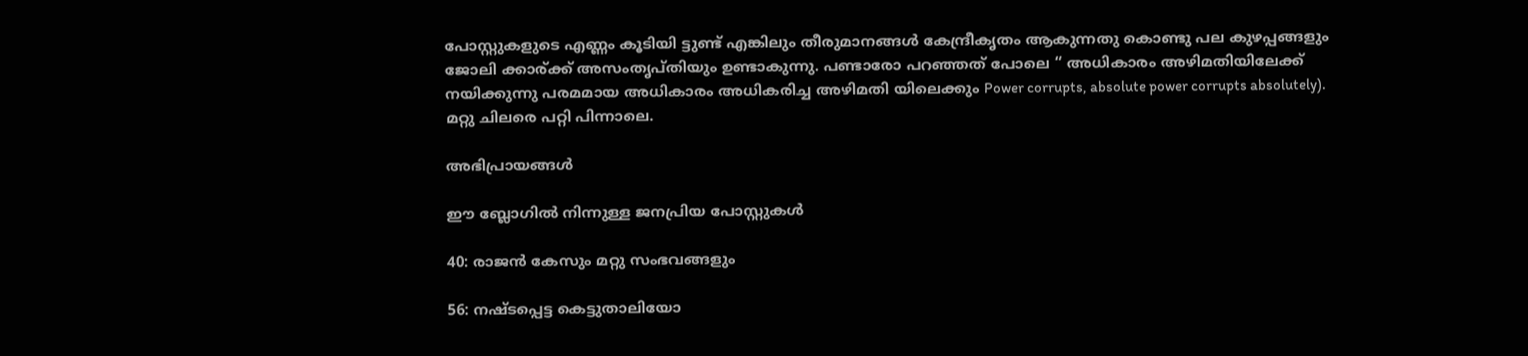പോസ്റ്റുകളുടെ എണ്ണം കൂടിയി ട്ടുണ്ട് എങ്കിലും തീരുമാനങ്ങള്‍ കേന്ദ്രീകൃതം ആകുന്നതു കൊണ്ടു പല കുഴപ്പങ്ങളും ജോലി ക്കാര്ക്ക് അസംതൃപ്തിയും ഉണ്ടാകുന്നു. പണ്ടാരോ പറഞ്ഞത് പോലെ “ അധികാരം അഴിമതിയിലേക്ക് നയിക്കുന്നു പരമമായ അധികാരം അധികരിച്ച അഴിമതി യിലെക്കും Power corrupts, absolute power corrupts absolutely).
മറ്റു ചിലരെ പറ്റി പിന്നാലെ.

അഭിപ്രായങ്ങള്‍

ഈ ബ്ലോഗിൽ നിന്നുള്ള ജനപ്രിയ പോസ്റ്റുകള്‍‌

40: രാജന്‍ കേസും മറ്റു സംഭവങ്ങളും

56: നഷ്ടപ്പെട്ട കെട്ടുതാലിയോ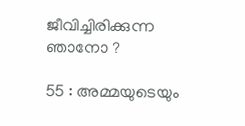ജീവിച്ചിരിക്കുന്ന ഞാനോ ?

55 : അമ്മയുടെയും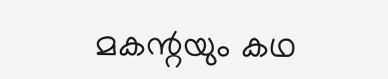മകന്റയും കഥ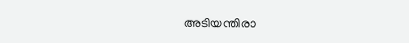അടിയന്തിരാ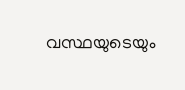വസ്ഥയുടെയും